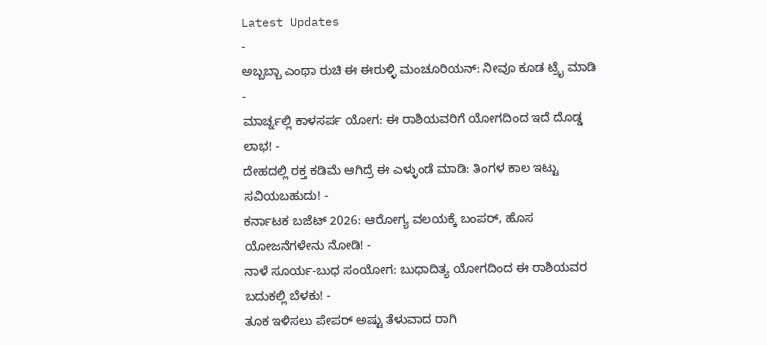Latest Updates
-
ಅಬ್ಬಬ್ಬಾ ಎಂಥಾ ರುಚಿ ಈ ಈರುಳ್ಳಿ ಮಂಚೂರಿಯನ್: ನೀವೂ ಕೂಡ ಟ್ರೈ ಮಾಡಿ -
ಮಾರ್ಚ್ನಲ್ಲಿ ಕಾಳಸರ್ಪ ಯೋಗ: ಈ ರಾಶಿಯವರಿಗೆ ಯೋಗದಿಂದ ಇದೆ ದೊಡ್ಡ ಲಾಭ! -
ದೇಹದಲ್ಲಿ ರಕ್ತ ಕಡಿಮೆ ಆಗಿದ್ರೆ ಈ ಎಳ್ಳುಂಡೆ ಮಾಡಿ: ತಿಂಗಳ ಕಾಲ ಇಟ್ಟು ಸವಿಯಬಹುದು! -
ಕರ್ನಾಟಕ ಬಜೆಟ್ 2026: ಆರೋಗ್ಯ ವಲಯಕ್ಕೆ ಬಂಪರ್, ಹೊಸ ಯೋಜನೆಗಳೇನು ನೋಡಿ! -
ನಾಳೆ ಸೂರ್ಯ-ಬುಧ ಸಂಯೋಗ: ಬುಧಾದಿತ್ಯ ಯೋಗದಿಂದ ಈ ರಾಶಿಯವರ ಬದುಕಲ್ಲಿ ಬೆಳಕು! -
ತೂಕ ಇಳಿಸಲು ಪೇಪರ್ ಅಷ್ಟು ತೆಳುವಾದ ರಾಗಿ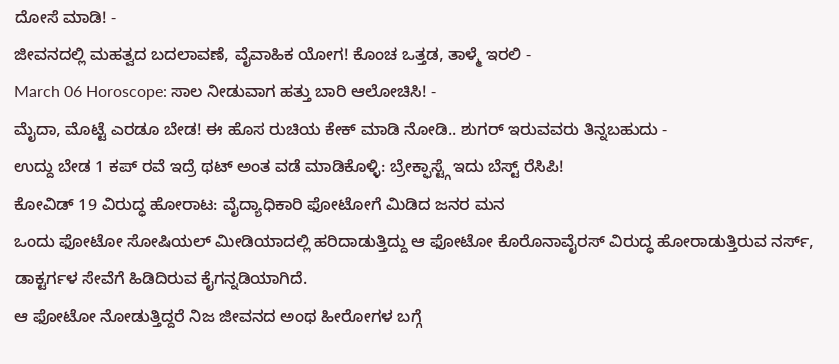ದೋಸೆ ಮಾಡಿ! -
ಜೀವನದಲ್ಲಿ ಮಹತ್ವದ ಬದಲಾವಣೆ, ವೈವಾಹಿಕ ಯೋಗ! ಕೊಂಚ ಒತ್ತಡ, ತಾಳ್ಮೆ ಇರಲಿ -
March 06 Horoscope: ಸಾಲ ನೀಡುವಾಗ ಹತ್ತು ಬಾರಿ ಆಲೋಚಿಸಿ! -
ಮೈದಾ, ಮೊಟ್ಟೆ ಎರಡೂ ಬೇಡ! ಈ ಹೊಸ ರುಚಿಯ ಕೇಕ್ ಮಾಡಿ ನೋಡಿ.. ಶುಗರ್ ಇರುವವರು ತಿನ್ನಬಹುದು -
ಉದ್ದು ಬೇಡ 1 ಕಪ್ ರವೆ ಇದ್ರೆ ಥಟ್ ಅಂತ ವಡೆ ಮಾಡಿಕೊಳ್ಳಿ: ಬ್ರೇಕ್ಫಾಸ್ಟ್ಗೆ ಇದು ಬೆಸ್ಟ್ ರೆಸಿಪಿ!
ಕೋವಿಡ್ 19 ವಿರುದ್ಧ ಹೋರಾಟ: ವೈದ್ಯಾಧಿಕಾರಿ ಫೋಟೋಗೆ ಮಿಡಿದ ಜನರ ಮನ
ಒಂದು ಫೋಟೋ ಸೋಷಿಯಲ್ ಮೀಡಿಯಾದಲ್ಲಿ ಹರಿದಾಡುತ್ತಿದ್ದು ಆ ಫೋಟೋ ಕೊರೊನಾವೈರಸ್ ವಿರುದ್ಧ ಹೋರಾಡುತ್ತಿರುವ ನರ್ಸ್, ಡಾಕ್ಟರ್ಗಳ ಸೇವೆಗೆ ಹಿಡಿದಿರುವ ಕೈಗನ್ನಡಿಯಾಗಿದೆ.
ಆ ಫೋಟೋ ನೋಡುತ್ತಿದ್ದರೆ ನಿಜ ಜೀವನದ ಅಂಥ ಹೀರೋಗಳ ಬಗ್ಗೆ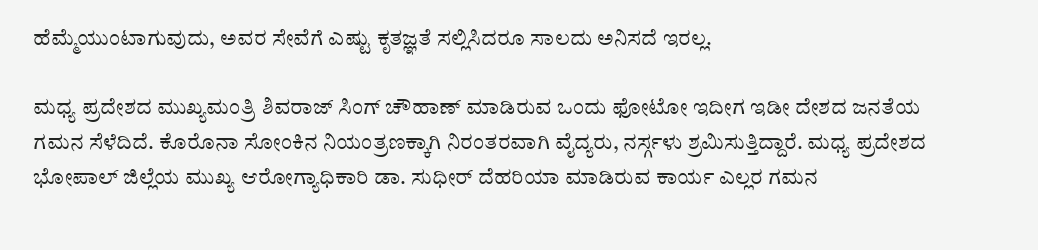ಹೆಮ್ಮೆಯುಂಟಾಗುವುದು, ಅವರ ಸೇವೆಗೆ ಎಷ್ಟು ಕೃತಜ್ಞತೆ ಸಲ್ಲಿಸಿದರೂ ಸಾಲದು ಅನಿಸದೆ ಇರಲ್ಲ.

ಮಧ್ಯ ಪ್ರದೇಶದ ಮುಖ್ಯಮಂತ್ರಿ ಶಿವರಾಜ್ ಸಿಂಗ್ ಚೌಹಾಣ್ ಮಾಡಿರುವ ಒಂದು ಫೋಟೋ ಇದೀಗ ಇಡೀ ದೇಶದ ಜನತೆಯ ಗಮನ ಸೆಳೆದಿದೆ. ಕೊರೊನಾ ಸೋಂಕಿನ ನಿಯಂತ್ರಣಕ್ಕಾಗಿ ನಿರಂತರವಾಗಿ ವೈದ್ಯರು, ನರ್ಸ್ಗಳು ಶ್ರಮಿಸುತ್ತಿದ್ದಾರೆ. ಮಧ್ಯ ಪ್ರದೇಶದ ಭೋಪಾಲ್ ಜಿಲ್ಲೆಯ ಮುಖ್ಯ ಆರೋಗ್ಯಾಧಿಕಾರಿ ಡಾ. ಸುಧೀರ್ ದೆಹರಿಯಾ ಮಾಡಿರುವ ಕಾರ್ಯ ಎಲ್ಲರ ಗಮನ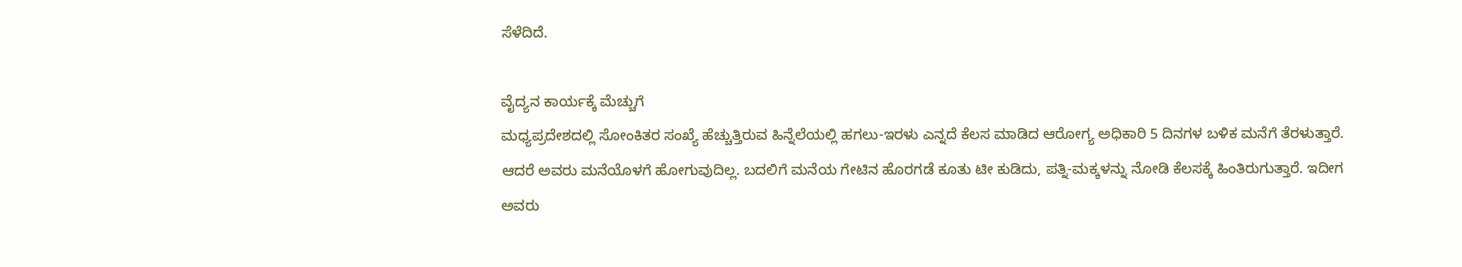ಸೆಳೆದಿದೆ.

ವೈದ್ಯನ ಕಾರ್ಯಕ್ಕೆ ಮೆಚ್ಚುಗೆ
ಮಧ್ಯಪ್ರದೇಶದಲ್ಲಿ ಸೋಂಕಿತರ ಸಂಖ್ಯೆ ಹೆಚ್ಚುತ್ತಿರುವ ಹಿನ್ನೆಲೆಯಲ್ಲಿ ಹಗಲು-ಇರಳು ಎನ್ನದೆ ಕೆಲಸ ಮಾಡಿದ ಆರೋಗ್ಯ ಅಧಿಕಾರಿ 5 ದಿನಗಳ ಬಳಿಕ ಮನೆಗೆ ತೆರಳುತ್ತಾರೆ. ಆದರೆ ಅವರು ಮನೆಯೊಳಗೆ ಹೋಗುವುದಿಲ್ಲ. ಬದಲಿಗೆ ಮನೆಯ ಗೇಟಿನ ಹೊರಗಡೆ ಕೂತು ಟೀ ಕುಡಿದು, ಪತ್ನಿ-ಮಕ್ಕಳನ್ನು ನೋಡಿ ಕೆಲಸಕ್ಕೆ ಹಿಂತಿರುಗುತ್ತಾರೆ. ಇದೀಗ ಅವರು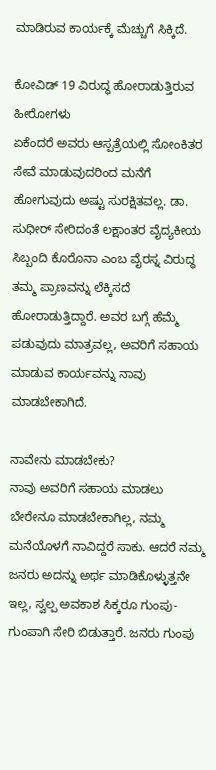ಮಾಡಿರುವ ಕಾರ್ಯಕ್ಕೆ ಮೆಚ್ಚುಗೆ ಸಿಕ್ಕಿದೆ.

ಕೋವಿಡ್ 19 ವಿರುದ್ಧ ಹೋರಾಡುತ್ತಿರುವ ಹೀರೋಗಳು
ಏಕೆಂದರೆ ಅವರು ಆಸ್ಪತ್ರೆಯಲ್ಲಿ ಸೋಂಕಿತರ ಸೇವೆ ಮಾಡುವುದರಿಂದ ಮನೆಗೆ ಹೋಗುವುದು ಅಷ್ಟು ಸುರಕ್ಷಿತವಲ್ಲ. ಡಾ. ಸುಧೀರ್ ಸೇರಿದಂತೆ ಲಕ್ಷಾಂತರ ವೈದ್ಯಕೀಯ ಸಿಬ್ಬಂದಿ ಕೊರೊನಾ ಎಂಬ ವೈರಸ್ನ ವಿರುದ್ಧ ತಮ್ಮ ಪ್ರಾಣವನ್ನು ಲೆಕ್ಕಿಸದೆ ಹೋರಾಡುತ್ತಿದ್ದಾರೆ. ಅವರ ಬಗ್ಗೆ ಹೆಮ್ಮೆ ಪಡುವುದು ಮಾತ್ರವಲ್ಲ, ಅವರಿಗೆ ಸಹಾಯ ಮಾಡುವ ಕಾರ್ಯವನ್ನು ನಾವು ಮಾಡಬೇಕಾಗಿದೆ.

ನಾವೇನು ಮಾಡಬೇಕು?
ನಾವು ಅವರಿಗೆ ಸಹಾಯ ಮಾಡಲು ಬೇರೇನೂ ಮಾಡಬೇಕಾಗಿಲ್ಲ, ನಮ್ಮ ಮನೆಯೊಳಗೆ ನಾವಿದ್ದರೆ ಸಾಕು. ಆದರೆ ನಮ್ಮ ಜನರು ಅದನ್ನು ಅರ್ಥ ಮಾಡಿಕೊಳ್ಳುತ್ತನೇ ಇಲ್ಲ, ಸ್ವಲ್ಪ ಅವಕಾಶ ಸಿಕ್ಕರೂ ಗುಂಪು-ಗುಂಪಾಗಿ ಸೇರಿ ಬಿಡುತ್ತಾರೆ. ಜನರು ಗುಂಪು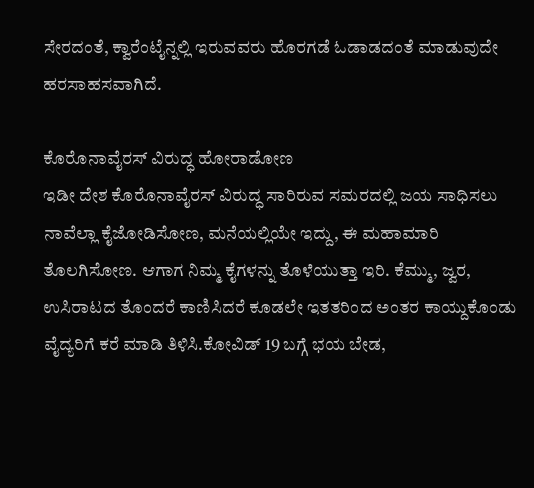ಸೇರದಂತೆ, ಕ್ವಾರೆಂಟೈನ್ನಲ್ಲಿ ಇರುವವರು ಹೊರಗಡೆ ಓಡಾಡದಂತೆ ಮಾಡುವುದೇ ಹರಸಾಹಸವಾಗಿದೆ.

ಕೊರೊನಾವೈರಸ್ ವಿರುದ್ಧ ಹೋರಾಡೋಣ
ಇಡೀ ದೇಶ ಕೊರೊನಾವೈರಸ್ ವಿರುದ್ಧ ಸಾರಿರುವ ಸಮರದಲ್ಲಿ ಜಯ ಸಾಧಿಸಲು ನಾವೆಲ್ಲಾ ಕೈಜೋಡಿಸೋಣ, ಮನೆಯಲ್ಲಿಯೇ ಇದ್ದು, ಈ ಮಹಾಮಾರಿ ತೊಲಗಿಸೋಣ. ಆಗಾಗ ನಿಮ್ಮ ಕೈಗಳನ್ನು ತೊಳೆಯುತ್ತಾ ಇರಿ. ಕೆಮ್ಮು, ಜ್ವರ, ಉಸಿರಾಟದ ತೊಂದರೆ ಕಾಣಿಸಿದರೆ ಕೂಡಲೇ ಇತತರಿಂದ ಅಂತರ ಕಾಯ್ದುಕೊಂಡು ವೈದ್ಯರಿಗೆ ಕರೆ ಮಾಡಿ ತಿಳಿಸಿ.ಕೋವಿಡ್ 19 ಬಗ್ಗೆ ಭಯ ಬೇಡ,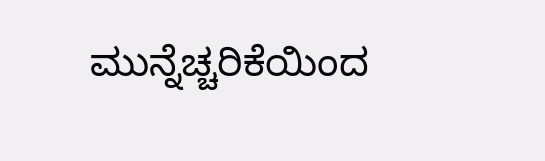ಮುನ್ನೆಚ್ಚರಿಕೆಯಿಂದ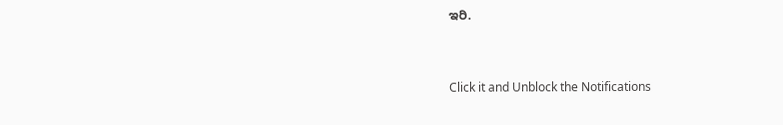ಇರಿ.



Click it and Unblock the Notifications